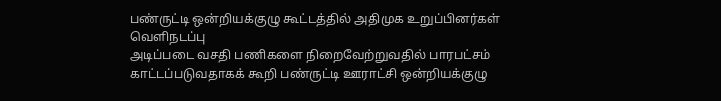பண்ருட்டி ஒன்றியக்குழு கூட்டத்தில் அதிமுக உறுப்பினர்கள் வெளிநடப்பு
அடிப்படை வசதி பணிகளை நிறைவேற்றுவதில் பாரபட்சம் காட்டப்படுவதாகக் கூறி பண்ருட்டி ஊராட்சி ஒன்றியக்குழு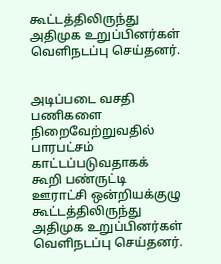கூட்டத்திலிருந்து அதிமுக உறுப்பினர்கள் வெளிநடப்பு செய்தனர்.


அடிப்படை வசதி பணிகளை நிறைவேற்றுவதில் பாரபட்சம் காட்டப்படுவதாகக் கூறி பண்ருட்டி ஊராட்சி ஒன்றியக்குழு கூட்டத்திலிருந்து அதிமுக உறுப்பினர்கள் வெளிநடப்பு செய்தனர்.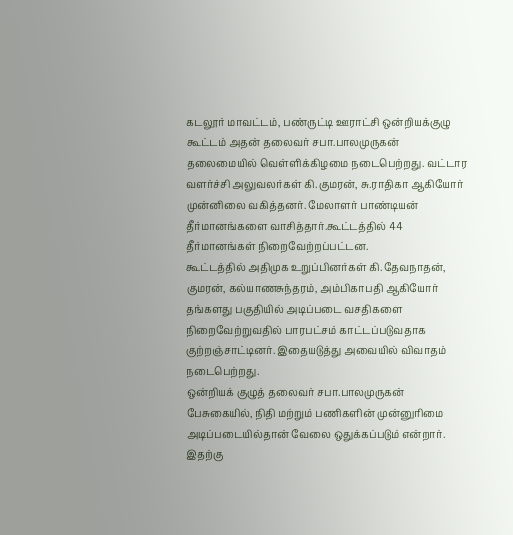கடலூர் மாவட்டம், பண்ருட்டி ஊராட்சி ஒன்றியக்குழு கூட்டம் அதன் தலைவர் சபா.பாலமுருகன் தலைமையில் வெள்ளிக்கிழமை நடைபெற்றது. வட்டார வளர்ச்சி அலுவலர்கள் கி.குமரன், சு.ராதிகா ஆகியோர் முன்னிலை வகித்தனர். மேலாளர் பாண்டியன் தீர்மானங்களை வாசித்தார்.கூட்டத்தில் 44 தீர்மானங்கள் நிறைவேற்றப்பட்டன.
கூட்டத்தில் அதிமுக உறுப்பினர்கள் கி.தேவநாதன், குமரன், கல்யாணசுந்தரம், அம்பிகாபதி ஆகியோர் தங்களது பகுதியில் அடிப்படை வசதிகளை நிறைவேற்றுவதில் பாரபட்சம் காட்டப்படுவதாக குற்றஞ்சாட்டினர். இதையடுத்து அவையில் விவாதம் நடைபெற்றது.
ஒன்றியக் குழுத் தலைவர் சபா.பாலமுருகன் பேசுகையில், நிதி மற்றும் பணிகளின் முன்னுரிமை அடிப்படையில்தான் வேலை ஒதுக்கப்படும் என்றார்.
இதற்கு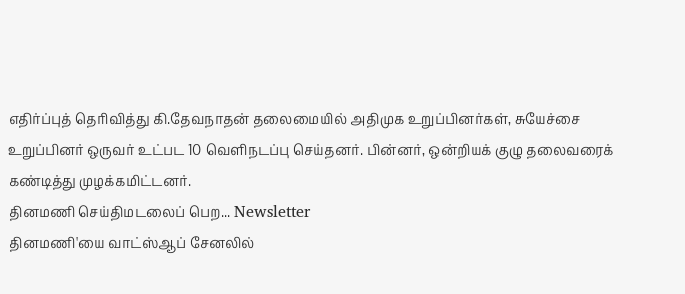எதிர்ப்புத் தெரிவித்து கி.தேவநாதன் தலைமையில் அதிமுக உறுப்பினர்கள், சுயேச்சை உறுப்பினர் ஒருவர் உட்பட 10 வெளிநடப்பு செய்தனர். பின்னர், ஒன்றியக் குழு தலைவரைக் கண்டித்து முழக்கமிட்டனர்.
தினமணி செய்திமடலைப் பெற... Newsletter
தினமணி'யை வாட்ஸ்ஆப் சேனலில்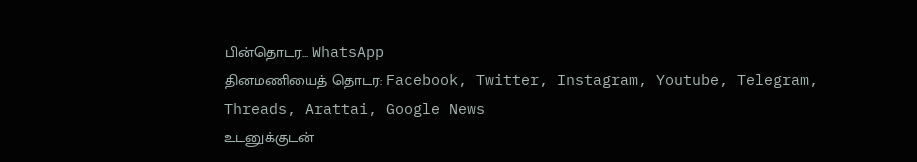பின்தொடர... WhatsApp
தினமணியைத் தொடர: Facebook, Twitter, Instagram, Youtube, Telegram, Threads, Arattai, Google News
உடனுக்குடன்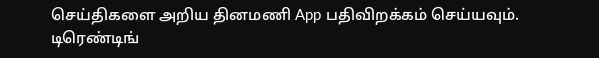செய்திகளை அறிய தினமணி App பதிவிறக்கம் செய்யவும்.
டிரெண்டிங்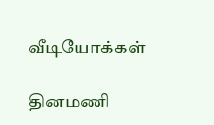வீடியோக்கள்

தினமணி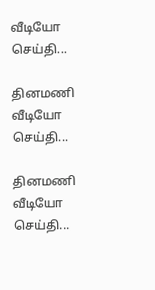வீடியோ செய்தி...

தினமணி வீடியோ செய்தி...

தினமணி வீடியோ செய்தி...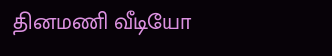தினமணி வீடியோ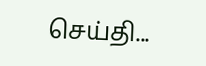செய்தி...